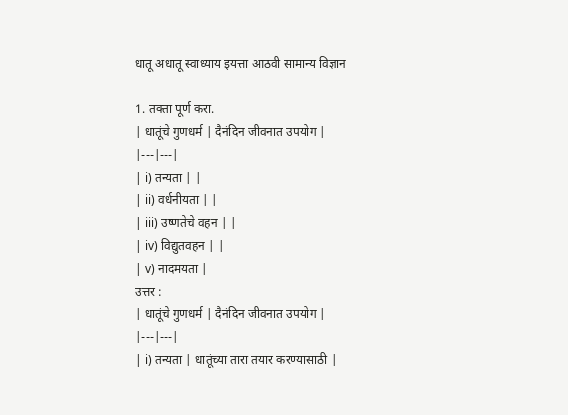धातू अधातू स्वाध्याय इयत्ता आठवी सामान्य विज्ञान

1. तक्ता पूर्ण करा.
| धातूंचे गुणधर्म | दैनंदिन जीवनात उपयोग |
|---|---|
| i) तन्यता | |
| ii) वर्धनीयता | |
| iii) उष्णतेचे वहन | |
| iv) विद्युतवहन | |
| v) नादमयता |
उत्तर :
| धातूंचे गुणधर्म | दैनंदिन जीवनात उपयोग |
|---|---|
| i) तन्यता | धातूंच्या तारा तयार करण्यासाठी |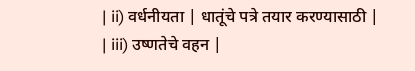| ii) वर्धनीयता | धातूंचे पत्रे तयार करण्यासाठी |
| iii) उष्णतेचे वहन |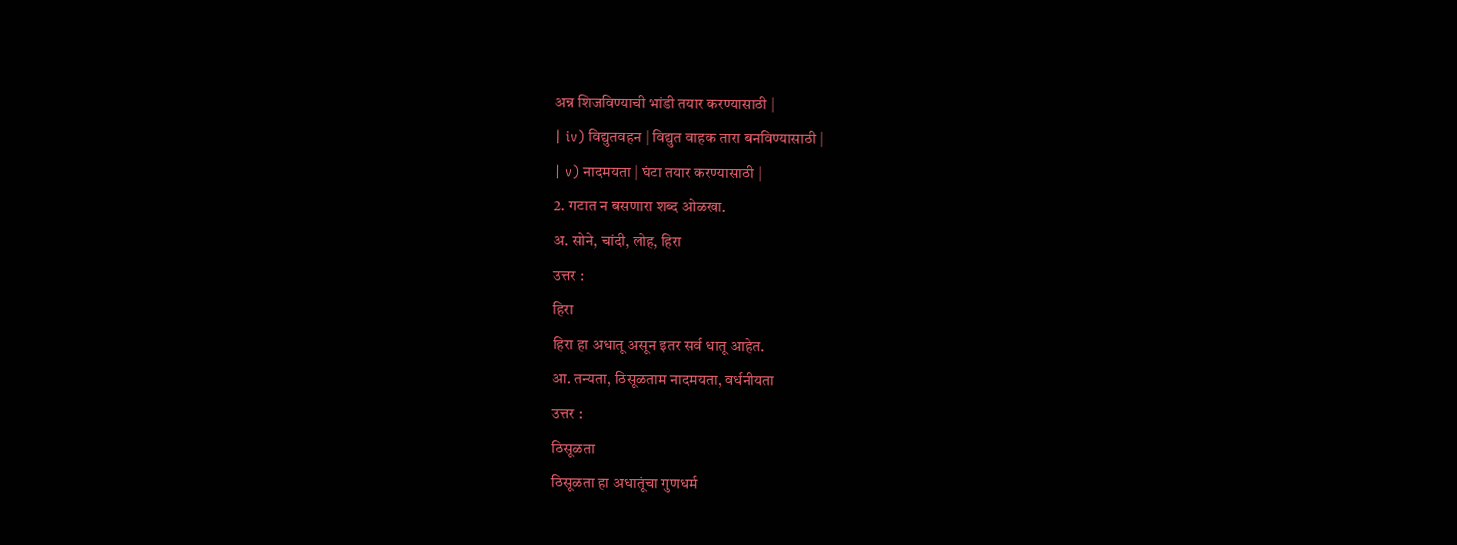अन्न शिजविण्याची भांडी तयार करण्यासाठी |
| iv) विद्युतवहन | विद्युत वाहक तारा बनविण्यासाठी |
| v) नादमयता | घंटा तयार करण्यासाठी |
2. गटात न बसणारा शब्द ओळखा.
अ. सोने, चांदी, लोह, हिरा
उत्तर :
हिरा
हिरा हा अधातू असून इतर सर्व धातू आहेत.
आ. तन्यता, ठिसूळताम नादमयता, वर्धनीयता
उत्तर :
ठिसूळता
ठिसूळता हा अधातूंचा गुणधर्म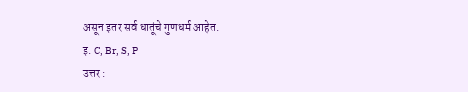असून इतर सर्व धातूंचे गुणधर्म आहेत.
इ. C, Br, S, P
उत्तर :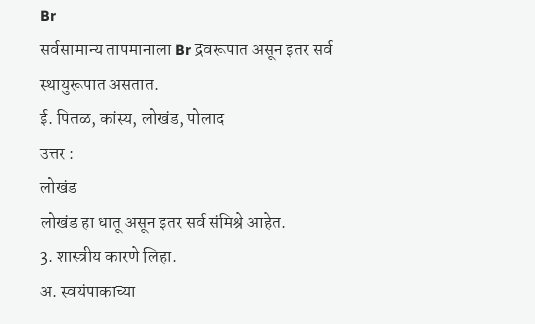Br
सर्वसामान्य तापमानाला Br द्रवरूपात असून इतर सर्व स्थायुरूपात असतात.
ई. पितळ, कांस्य, लोखंड, पोलाद
उत्तर :
लोखंड
लोखंड हा धातू असून इतर सर्व संमिश्रे आहेत.
3. शास्त्रीय कारणे लिहा.
अ. स्वयंपाकाच्या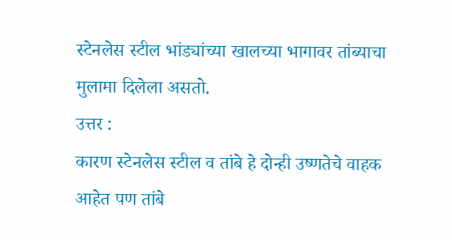स्टेनलेस स्टील भांड्यांच्या खालच्या भागावर तांब्याचा मुलामा दिलेला असतो.
उत्तर :
कारण स्टेनलेस स्टील व तांबे हे दोन्ही उष्णतेचे वाहक आहेत पण तांबे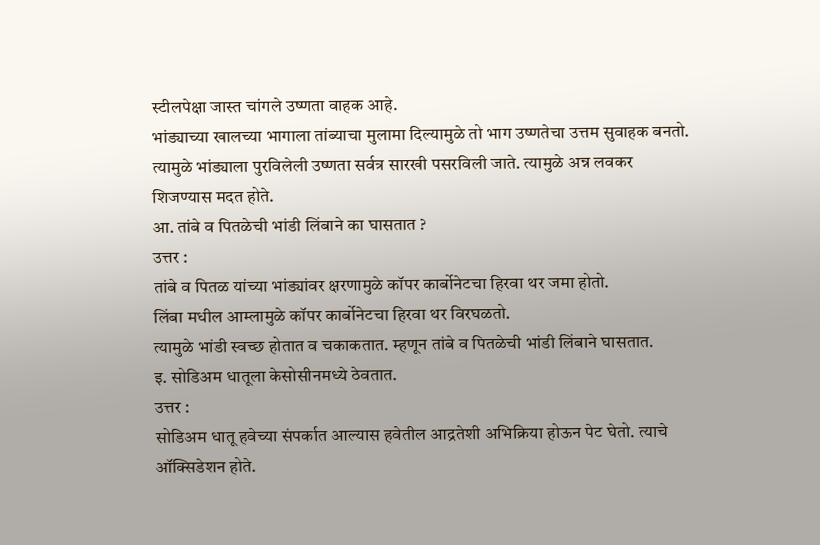स्टीलपेक्षा जास्त चांगले उष्णता वाहक आहे.
भांड्याच्या खालच्या भागाला तांब्याचा मुलामा दिल्यामुळे तो भाग उष्णतेचा उत्तम सुवाहक बनतो. त्यामुळे भांड्याला पुरविलेली उष्णता सर्वत्र सारखी पसरविली जाते. त्यामुळे अन्न लवकर शिजण्यास मदत होते.
आ. तांबे व पितळेची भांडी लिंबाने का घासतात ?
उत्तर :
तांबे व पितळ यांच्या भांड्यांवर क्षरणामुळे कॉपर कार्बोनेटचा हिरवा थर जमा होतो.
लिंबा मधील आम्लामुळे कॉपर कार्बोनेटचा हिरवा थर विरघळतो.
त्यामुळे भांडी स्वच्छ होतात व चकाकतात. म्हणून तांबे व पितळेची भांडी लिंबाने घासतात.
इ. सोडिअम धातूला केसोसीनमध्ये ठेवतात.
उत्तर :
सोडिअम धातू हवेच्या संपर्कात आल्यास हवेतील आद्रतेशी अभिक्रिया होऊन पेट घेतो. त्याचे ऑक्सिडेशन होते.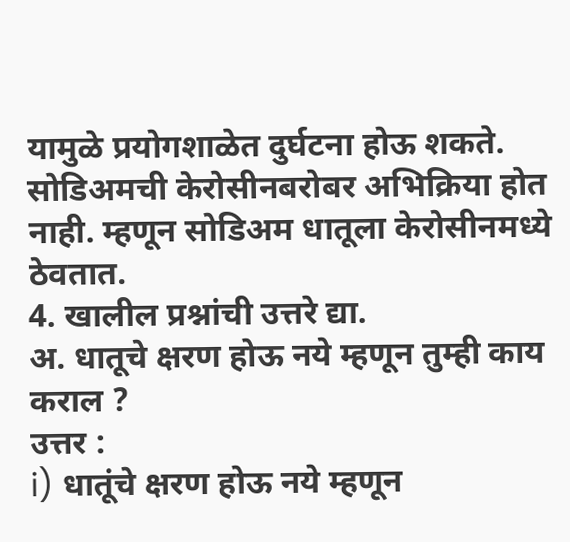यामुळे प्रयोगशाळेत दुर्घटना होऊ शकते.
सोडिअमची केरोसीनबरोबर अभिक्रिया होत नाही. म्हणून सोडिअम धातूला केरोसीनमध्ये ठेवतात.
4. खालील प्रश्नांची उत्तरे द्या.
अ. धातूचे क्षरण होऊ नये म्हणून तुम्ही काय कराल ?
उत्तर :
i) धातूंचे क्षरण होऊ नये म्हणून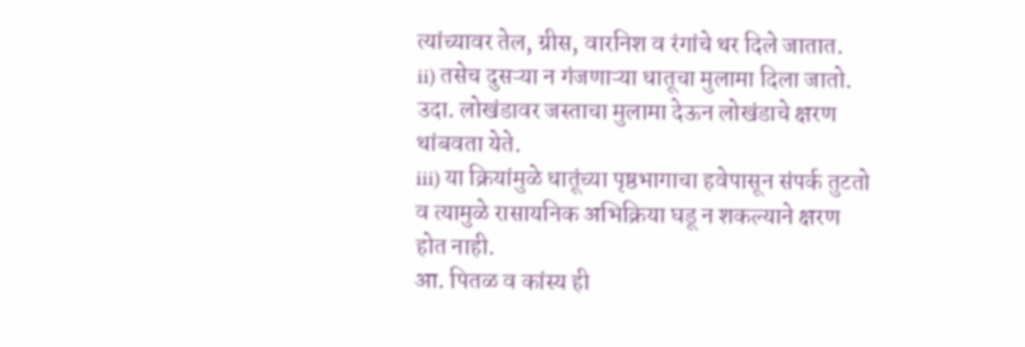त्यांच्यावर तेल, ग्रीस, वारनिश व रंगांचे थर दिले जातात.
ii) तसेच दुसऱ्या न गंजणाऱ्या धातूचा मुलामा दिला जातो. उदा. लोखंडावर जस्ताचा मुलामा देऊन लोखंडाचे क्षरण थांबवता येते.
iii) या क्रियांमुळे धातूंच्या पृष्ठभागाचा हवेपासून संपर्क तुटतो व त्यामुळे रासायनिक अभिक्रिया घडू न शकल्याने क्षरण होत नाही.
आ. पितळ व कांस्य ही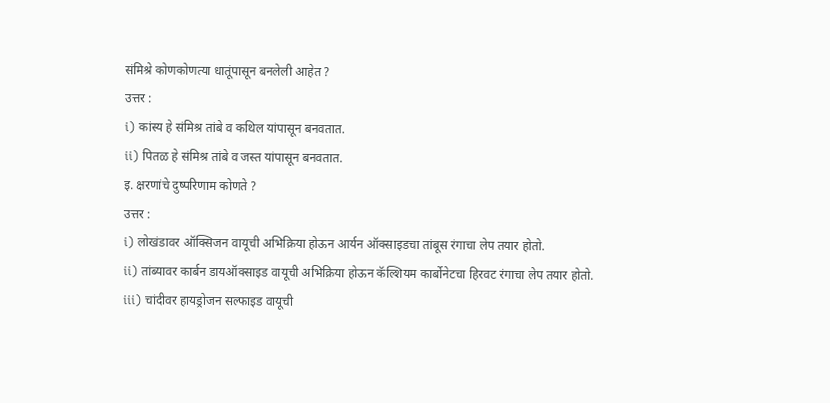संमिश्रे कोणकोणत्या धातूंपासून बनलेली आहेत ?
उत्तर :
i) कांस्य हे संमिश्र तांबे व कथिल यांपासून बनवतात.
ii) पितळ हे संमिश्र तांबे व जस्त यांपासून बनवतात.
इ. क्षरणांचे दुष्परिणाम कोणते ?
उत्तर :
i) लोखंडावर ऑक्सिजन वायूची अभिक्रिया होऊन आर्यन ऑक्साइडचा तांबूस रंगाचा लेप तयार होतो.
ii) तांब्यावर कार्बन डायऑक्साइड वायूची अभिक्रिया होऊन कॅल्शियम कार्बोनेटचा हिरवट रंगाचा लेप तयार होतो.
iii) चांदीवर हायड्रोजन सल्फाइड वायूची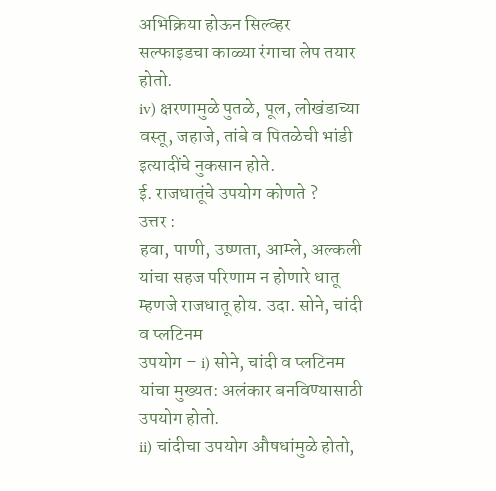अभिक्रिया होऊन सिल्व्हर सल्फाइडचा काळ्या रंगाचा लेप तयार होतो.
iv) क्षरणामुळे पुतळे, पूल, लोखंडाच्या वस्तू, जहाजे, तांबे व पितळेची भांडी इत्यादींचे नुकसान होते.
ई. राजधातूंचे उपयोग कोणते ?
उत्तर :
हवा, पाणी, उष्णता, आम्ले, अल्कली यांचा सहज परिणाम न होणारे धातू म्हणजे राजधातू होय. उदा. सोने, चांदी व प्लटिनम
उपयोग – i) सोने, चांदी व प्लटिनम यांचा मुख्यत: अलंकार बनविण्यासाठी उपयोग होतो.
ii) चांदीचा उपयोग औषधांमुळे होतो,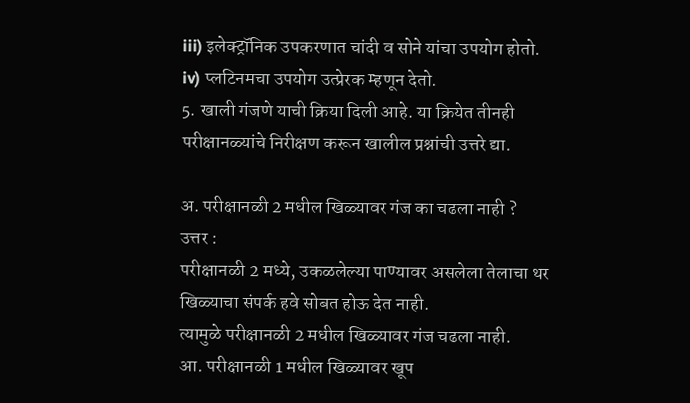iii) इलेक्ट्रॉनिक उपकरणात चांदी व सोने यांचा उपयोग होतो.
iv) प्लटिनमचा उपयोग उत्प्रेरक म्हणून देतो.
5. खाली गंजणे याची क्रिया दिली आहे. या क्रियेत तीनही परीक्षानळ्यांचे निरीक्षण करून खालील प्रश्नांची उत्तरे द्या.

अ. परीक्षानळी 2 मधील खिळ्यावर गंज का चढला नाही ?
उत्तर :
परीक्षानळी 2 मध्ये, उकळलेल्या पाण्यावर असलेला तेलाचा थर खिळ्याचा संपर्क हवे सोबत होऊ देत नाही.
त्यामुळे परीक्षानळी 2 मधील खिळ्यावर गंज चढला नाही.
आ. परीक्षानळी 1 मधील खिळ्यावर खूप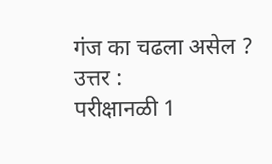गंज का चढला असेल ?
उत्तर :
परीक्षानळी 1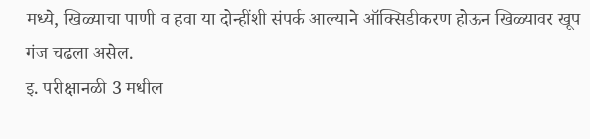मध्ये, खिळ्याचा पाणी व हवा या दोन्हींशी संपर्क आल्याने ऑक्सिडीकरण होऊन खिळ्यावर खूप गंज चढला असेल.
इ. परीक्षानळी 3 मधील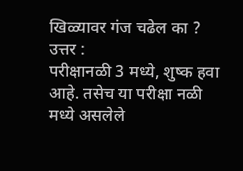खिळ्यावर गंज चढेल का ?
उत्तर :
परीक्षानळी 3 मध्ये, शुष्क हवा आहे. तसेच या परीक्षा नळी मध्ये असलेले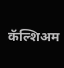कॅल्शिअम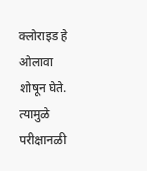क्लोराइड हे ओलावा शोषून घेते.
त्यामुळे परीक्षानळी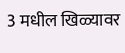3 मधील खिळ्यावर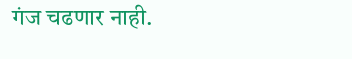गंज चढणार नाही.